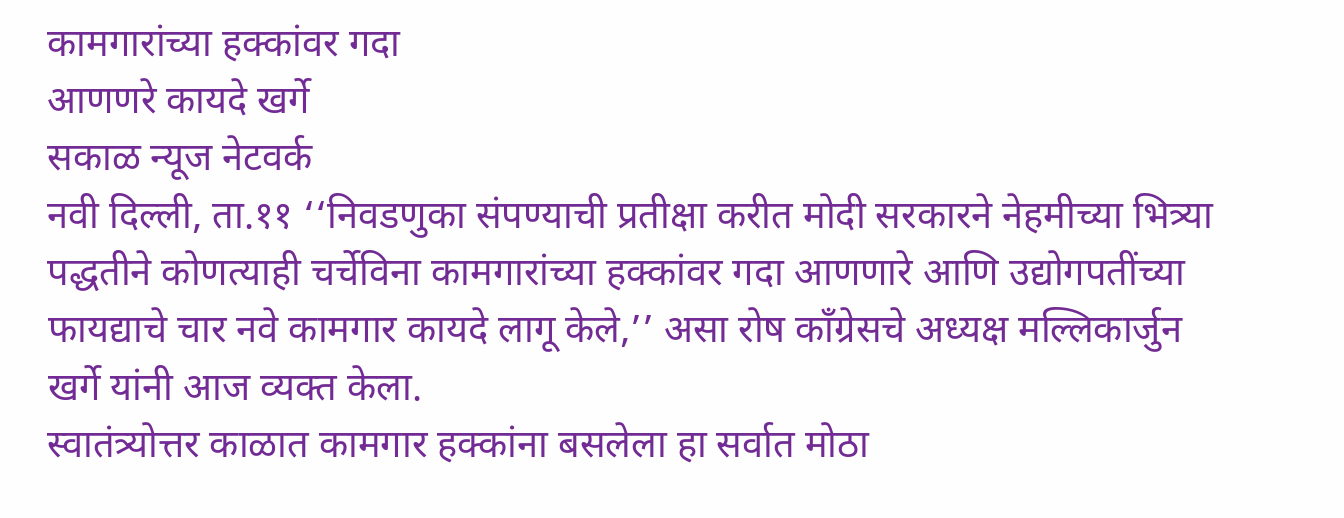कामगारांच्या हक्कांवर गदा
आणणरे कायदे खर्गे
सकाळ न्यूज नेटवर्क
नवी दिल्ली, ता.११ ‘‘निवडणुका संपण्याची प्रतीक्षा करीत मोदी सरकारने नेहमीच्या भित्र्या पद्धतीने कोणत्याही चर्चेविना कामगारांच्या हक्कांवर गदा आणणारे आणि उद्योगपतींच्या फायद्याचे चार नवे कामगार कायदे लागू केले,’’ असा रोष काँग्रेसचे अध्यक्ष मल्लिकार्जुन खर्गे यांनी आज व्यक्त केला.
स्वातंत्र्योत्तर काळात कामगार हक्कांना बसलेला हा सर्वात मोठा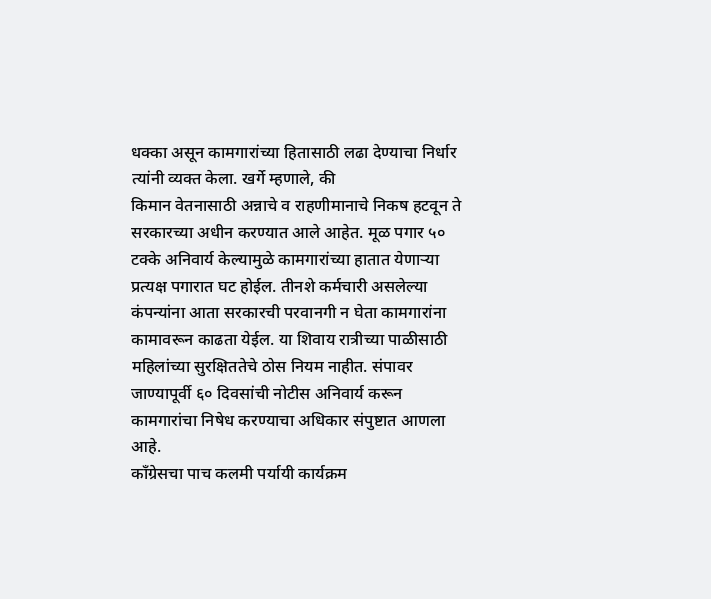धक्का असून कामगारांच्या हितासाठी लढा देण्याचा निर्धार त्यांनी व्यक्त केला. खर्गे म्हणाले, की
किमान वेतनासाठी अन्नाचे व राहणीमानाचे निकष हटवून ते सरकारच्या अधीन करण्यात आले आहेत. मूळ पगार ५० टक्के अनिवार्य केल्यामुळे कामगारांच्या हातात येणाऱ्या प्रत्यक्ष पगारात घट होईल. तीनशे कर्मचारी असलेल्या कंपन्यांना आता सरकारची परवानगी न घेता कामगारांना कामावरून काढता येईल. या शिवाय रात्रीच्या पाळीसाठी महिलांच्या सुरक्षिततेचे ठोस नियम नाहीत. संपावर जाण्यापूर्वी ६० दिवसांची नोटीस अनिवार्य करून कामगारांचा निषेध करण्याचा अधिकार संपुष्टात आणला आहे.
काँग्रेसचा पाच कलमी पर्यायी कार्यक्रम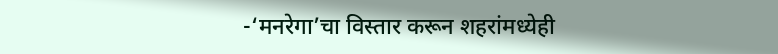-‘मनरेगा’चा विस्तार करून शहरांमध्येही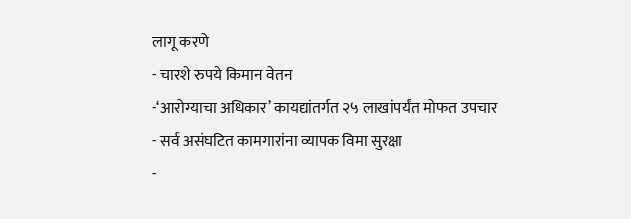लागू करणे
- चारशे रुपये किमान वेतन
-‘आरोग्याचा अधिकार’ कायद्यांतर्गत २५ लाखांपर्यंत मोफत उपचार
- सर्व असंघटित कामगारांना व्यापक विमा सुरक्षा
-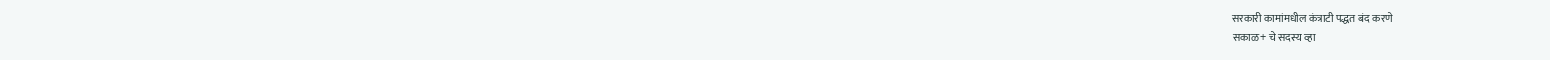सरकारी कामांमधील कंत्राटी पद्धत बंद करणे
सकाळ+ चे सदस्य व्हा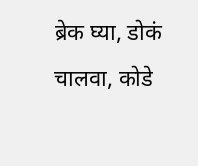ब्रेक घ्या, डोकं चालवा, कोडे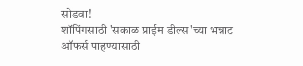सोडवा!
शॉपिंगसाठी 'सकाळ प्राईम डील्स'च्या भन्नाट ऑफर्स पाहण्यासाठी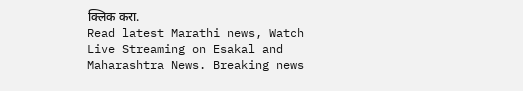क्लिक करा.
Read latest Marathi news, Watch Live Streaming on Esakal and Maharashtra News. Breaking news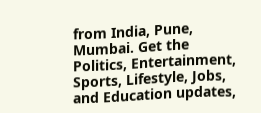from India, Pune, Mumbai. Get the Politics, Entertainment, Sports, Lifestyle, Jobs, and Education updates,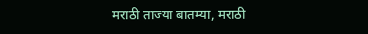मराठी ताज्या बातम्या, मराठी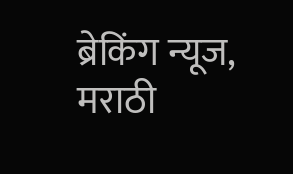ब्रेकिंग न्यूज, मराठी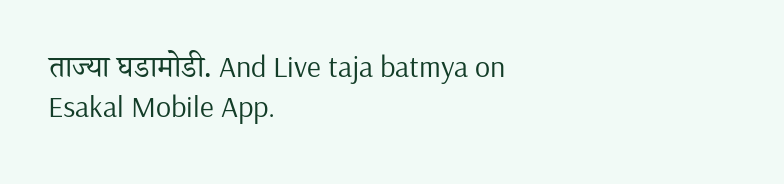ताज्या घडामोडी. And Live taja batmya on Esakal Mobile App.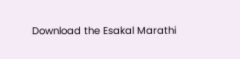Download the Esakal Marathi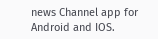news Channel app for Android and IOS.